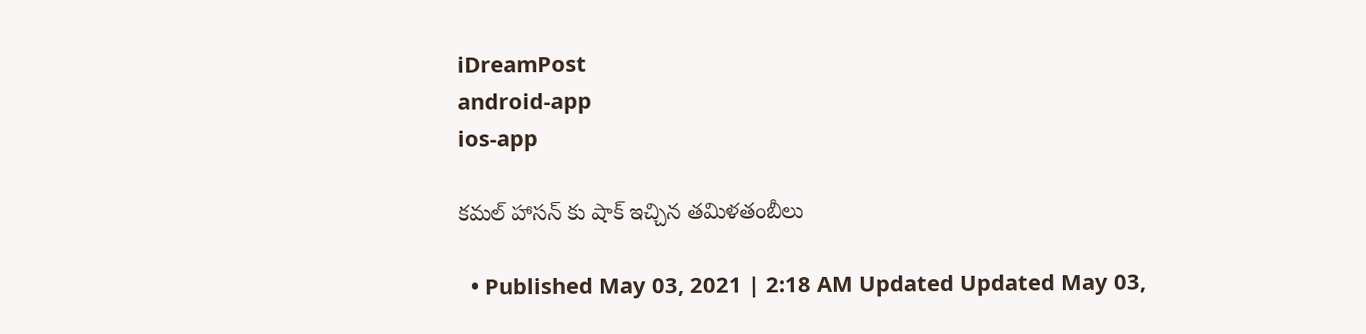iDreamPost
android-app
ios-app

కమల్‌ హాసన్ కు షాక్ ఇచ్చిన త‌మిళ‌తంబీలు

  • Published May 03, 2021 | 2:18 AM Updated Updated May 03,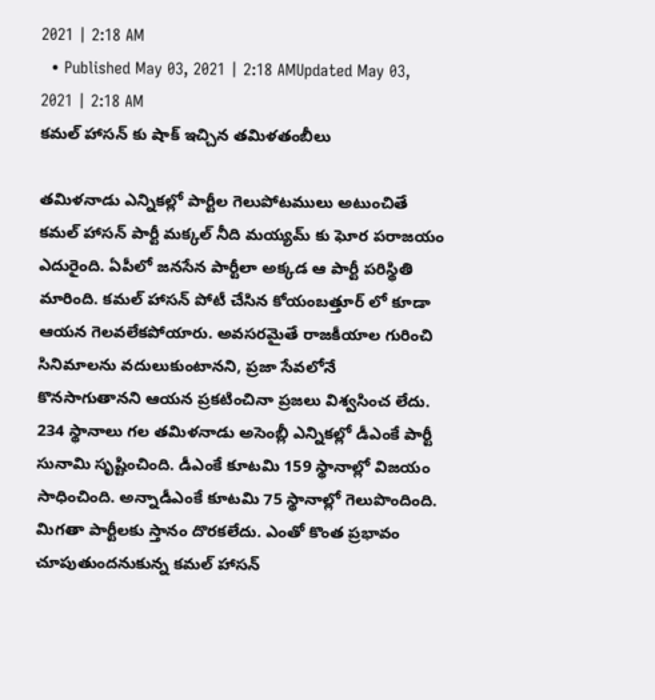2021 | 2:18 AM
  • Published May 03, 2021 | 2:18 AMUpdated May 03, 2021 | 2:18 AM
కమల్‌ హాసన్ కు షాక్ ఇచ్చిన త‌మిళ‌తంబీలు

త‌మిళ‌నాడు ఎన్నిక‌ల్లో పార్టీల గెలుపోట‌ములు అటుంచితే క‌మ‌ల్ హాస‌న్ పార్టీ మక్కల్‌ నీది మయ్యమ్ కు ఘోర ప‌రాజ‌యం ఎదురైంది. ఏపీలో జ‌న‌సేన పార్టీలా అక్క‌డ ఆ పార్టీ ప‌రిస్థితి మారింది. కమల్‌ హాసన్‌ పోటీ చేసిన కోయంబత్తూర్ లో కూడా ఆయ‌న గెల‌వ‌లేక‌పోయారు. అవ‌స‌ర‌మైతే రాజ‌కీయాల గురించి సినిమాల‌ను వ‌దులుకుంటాన‌ని, ప్ర‌జా సేవ‌లోనే కొన‌సాగుతాన‌ని ఆయ‌న ప్ర‌క‌టించినా ప్ర‌జ‌లు విశ్వ‌సించ లేదు. 234 స్థానాలు గ‌ల తమిళనాడు అసెంబ్లీ ఎన్నికల్లో డీఎంకే పార్టీ సునామి సృష్టించింది. డీఎంకే కూట‌మి 159 స్థానాల్లో విజ‌యం సాధించింది. అన్నాడీఎంకే కూట‌మి 75 స్థానాల్లో గెలుపొందింది. మిగ‌తా పార్టీలకు స్తానం దొర‌క‌లేదు. ఎంతో కొంత ప్ర‌భావం చూపుతుంద‌నుకున్న కమల్‌ హాసన్‌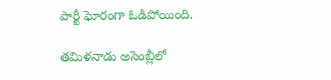పార్టీ ఘోరంగా ఓడిపోయింది.

తమిళనాడు అసెంబ్లీలో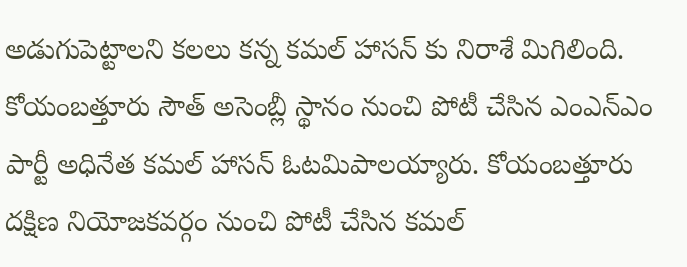అడుగుపెట్టాలని కలలు కన్న కమల్ హాసన్ కు నిరాశే మిగిలింది. కోయంబత్తూరు సౌత్ అసెంబ్లీ స్థానం నుంచి పోటీ చేసిన ఎంఎన్ఎం పార్టీ అధినేత కమల్ హాసన్ ఓటమిపాలయ్యారు. కోయంబత్తూరు దక్షిణ నియోజకవర్గం నుంచి పోటీ చేసిన కమల్‌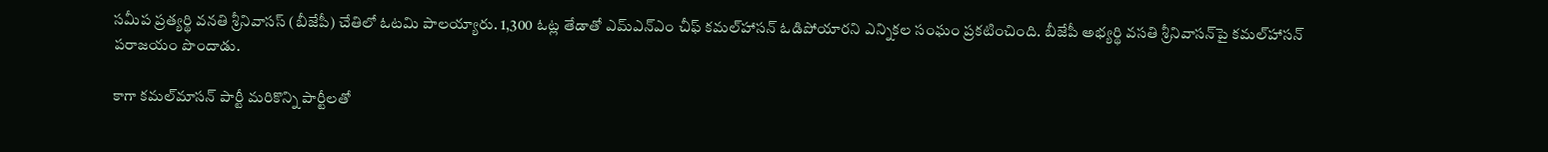సమీప ప్రత్యర్థి వనతి శ్రీనివాసస్ ‌(బీజేపీ) చేతిలో ఓటమి పాలయ్యారు. 1,300 ఓట్ల తేడాతో ఎమ్‌ఎన్‌ఎం చీఫ్ కమల్‌హాసన్ ఓడిపోయారని ఎన్నికల సంఘం ప్రకటించింది. బీజేపీ అభ్యర్థి వసతి శ్రీనివాసన్‌పై కమల్‌హాసన్ పరాజయం పొందాడు.

కాగా కమల్‌మాసన్‌ పార్టీ మరికొన్ని పార్టీలతో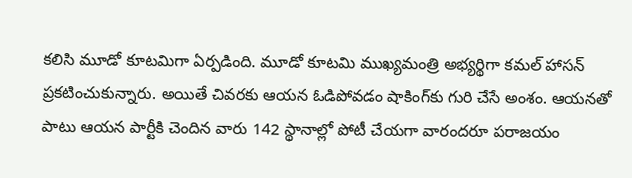కలిసి మూడో కూటమిగా ఏర్పడింది. మూడో కూటమి ముఖ్యమంత్రి అభ్యర్థిగా కమల్‌ హాసన్‌ ప్రకటించుకున్నారు. అయితే చివరకు ఆయన ఓడిపోవడం షాకింగ్‌కు గురి చేసే అంశం. ఆయనతో పాటు ఆయన పార్టీకి చెందిన వారు 142 స్థానాల్లో పోటీ చేయగా వారందరూ పరాజయం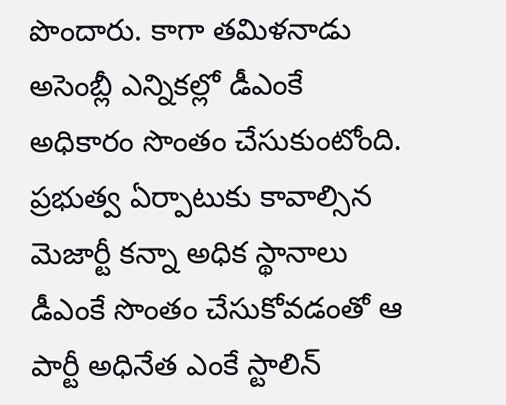పొందారు. కాగా తమిళనాడు అసెంబ్లీ ఎన్నికల్లో డీఎంకే అధికారం సొంతం చేసుకుంటోంది. ప్రభుత్వ ఏర్పాటుకు కావాల్సిన మెజార్టీ కన్నా అధిక స్థానాలు డీఎంకే సొంతం చేసుకోవడంతో ఆ పార్టీ అధినేత ఎంకే స్టాలిన్‌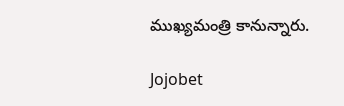ముఖ్యమంత్రి కానున్నారు.

Jojobet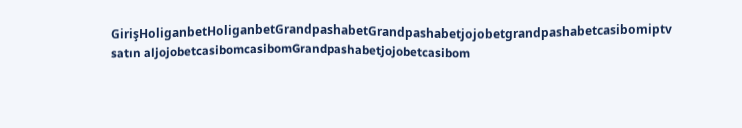GirişHoliganbetHoliganbetGrandpashabetGrandpashabetjojobetgrandpashabetcasibomiptv satın aljojobetcasibomcasibomGrandpashabetjojobetcasibom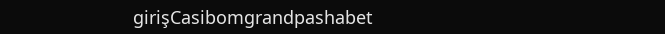girişCasibomgrandpashabet